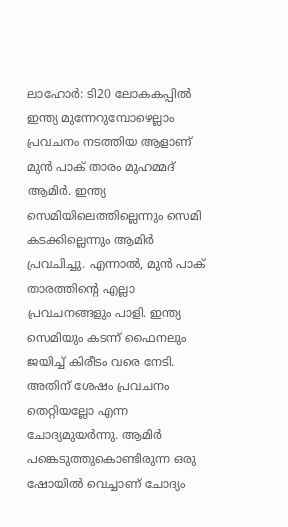ലാഹോർ: ടി20 ലോകകപ്പിൽ ഇന്ത്യ മുന്നേറുമ്പോഴെല്ലാം പ്രവചനം നടത്തിയ ആളാണ് മുൻ പാക് താരം മുഹമ്മദ് ആമിർ. ഇന്ത്യ സെമിയിലെത്തില്ലെന്നും സെമി കടക്കില്ലെന്നും ആമിർ പ്രവചിച്ചു. എന്നാൽ, മുൻ പാക് താരത്തിന്റെ എല്ലാ പ്രവചനങ്ങളും പാളി. ഇന്ത്യ സെമിയും കടന്ന് ഫൈനലും ജയിച്ച് കിരീടം വരെ നേടി. അതിന് ശേഷം പ്രവചനം തെറ്റിയല്ലോ എന്ന ചോദ്യമുയർന്നു. ആമിർ പങ്കെടുത്തുകൊണ്ടിരുന്ന ഒരു ഷോയിൽ വെച്ചാണ് ചോദ്യം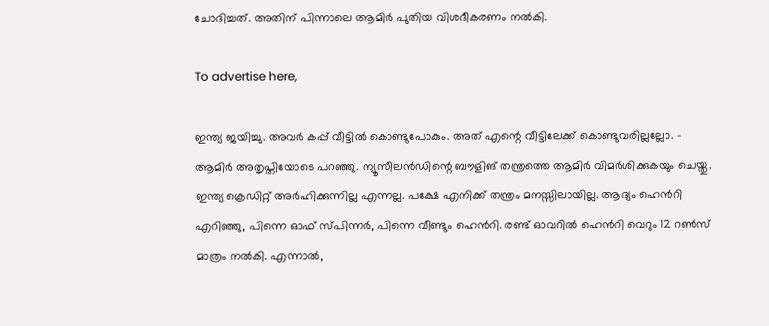ചോദിച്ചത്. അതിന് പിന്നാലെ ആമിർ പുതിയ വിശദീകരണം നൽകി.

To advertise here,

ഇന്ത്യ ജയിച്ചു. അവർ കപ്പ് വീട്ടിൽ കൊണ്ടുപോകും. അത് എന്റെ വീട്ടിലേക്ക് കൊണ്ടുവരില്ലല്ലോ. - ആമിർ അതൃപ്തിയോടെ പറഞ്ഞു. ന്യൂസീലൻഡിന്റെ ബൗളിങ് തന്ത്രത്തെ ആമിർ വിമർശിക്കുകയും ചെയ്തു. ഇന്ത്യ ക്രെഡിറ്റ് അർഹിക്കുന്നില്ല എന്നല്ല. പക്ഷേ എനിക്ക് തന്ത്രം മനസ്സിലായില്ല. ആദ്യം ഹെൻറി എറിഞ്ഞു, പിന്നെ ഓഫ് സ്പിന്നർ, പിന്നെ വീണ്ടും ഹെൻറി. രണ്ട് ഓവറിൽ ഹെൻറി വെറും 12 റൺസ് മാത്രം നൽകി. എന്നാൽ,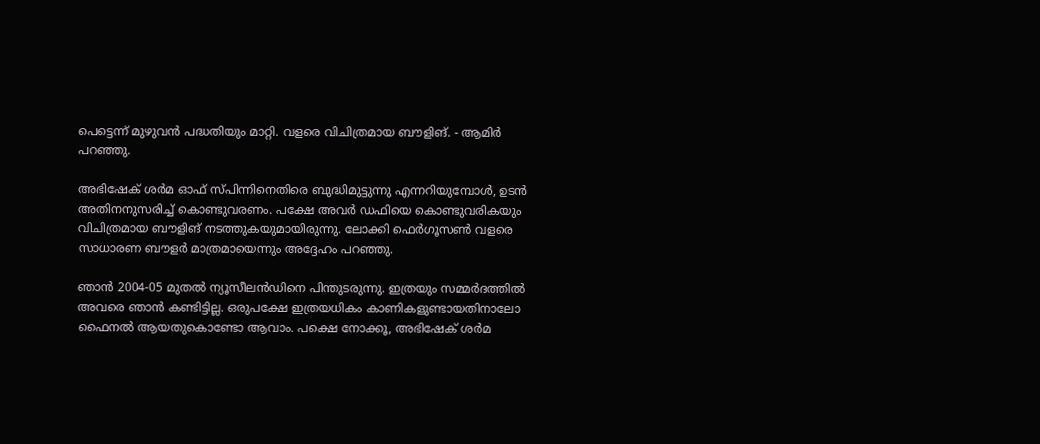പെട്ടെന്ന് മുഴുവൻ പദ്ധതിയും മാറ്റി. വളരെ വിചിത്രമായ ബൗളിങ്. - ആമിർ പറഞ്ഞു.

അഭിഷേക് ശർമ ഓഫ് സ്പിന്നിനെതിരെ ബുദ്ധിമുട്ടുന്നു എന്നറിയുമ്പോൾ, ഉടൻ അതിനനുസരിച്ച് കൊണ്ടുവരണം. പക്ഷേ അവർ ഡഫിയെ കൊണ്ടുവരികയും വിചിത്രമായ ബൗളിങ് നടത്തുകയുമായിരുന്നു. ലോക്കി ഫെർഗൂസൺ വളരെ സാധാരണ ബൗളർ മാത്രമായെന്നും അദ്ദേഹം പറഞ്ഞു.

ഞാൻ 2004-05 മുതൽ ന്യൂസീലൻഡിനെ പിന്തുടരുന്നു. ഇത്രയും സമ്മർദത്തിൽ അവരെ ഞാൻ കണ്ടിട്ടില്ല. ഒരുപക്ഷേ ഇത്രയധികം കാണികളുണ്ടായതിനാലോ ഫൈനൽ ആയതുകൊണ്ടോ ആവാം. പക്ഷെ നോക്കൂ, അഭിഷേക് ശർമ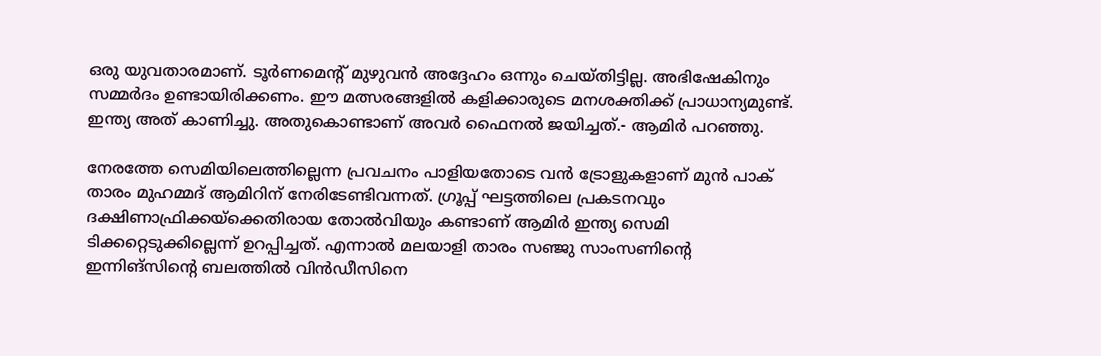ഒരു യുവതാരമാണ്. ടൂർണമെന്റ് മുഴുവൻ അദ്ദേഹം ഒന്നും ചെയ്തിട്ടില്ല. അഭിഷേകിനും സമ്മർദം ഉണ്ടായിരിക്കണം. ഈ മത്സരങ്ങളിൽ കളിക്കാരുടെ മനശക്തിക്ക് പ്രാധാന്യമുണ്ട്. ഇന്ത്യ അത് കാണിച്ചു. അതുകൊണ്ടാണ് അവർ ഫൈനൽ ജയിച്ചത്.- ആമിർ പറഞ്ഞു.

നേരത്തേ സെമിയിലെത്തില്ലെന്ന പ്രവചനം പാളിയതോടെ വൻ ട്രോളുകളാണ് മുൻ പാക് താരം മുഹമ്മദ് ആമിറിന് നേരിടേണ്ടിവന്നത്. ഗ്രൂപ്പ് ഘട്ടത്തിലെ പ്രകടനവും ദക്ഷിണാഫ്രിക്കയ്‌ക്കെതിരായ തോൽവിയും കണ്ടാണ് ആമിർ ഇന്ത്യ സെമി ടിക്കറ്റെടുക്കില്ലെന്ന് ഉറപ്പിച്ചത്. എന്നാൽ മലയാളി താരം സഞ്ജു സാംസണിന്റെ ഇന്നിങ്സിന്റെ ബലത്തിൽ വിൻഡീസിനെ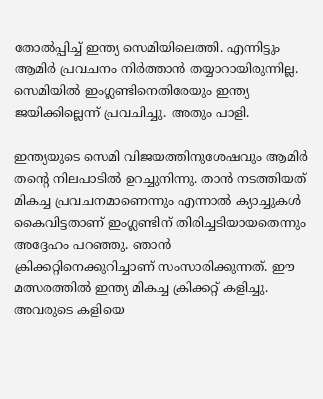തോൽപ്പിച്ച് ഇന്ത്യ സെമിയിലെത്തി. എന്നിട്ടും ആമിർ പ്രവചനം നിർത്താൻ തയ്യാറായിരുന്നില്ല. സെമിയിൽ ഇംഗ്ലണ്ടിനെതിരേയും ഇന്ത്യ ജയിക്കില്ലെന്ന് പ്രവചിച്ചു. അതും പാളി.

ഇന്ത്യയുടെ സെമി വിജയത്തിനുശേഷവും ആമിർ തന്റെ നിലപാടിൽ ഉറച്ചുനിന്നു. താൻ നടത്തിയത് മികച്ച പ്രവചനമാണെന്നും എന്നാൽ ക്യാച്ചുകൾ കൈവിട്ടതാണ് ഇംഗ്ലണ്ടിന് തിരിച്ചടിയായതെന്നും അദ്ദേഹം പറഞ്ഞു. ഞാൻ ക്രിക്കറ്റിനെക്കുറിച്ചാണ് സംസാരിക്കുന്നത്. ഈ മത്സരത്തിൽ ഇന്ത്യ മികച്ച ക്രിക്കറ്റ് കളിച്ചു. അവരുടെ കളിയെ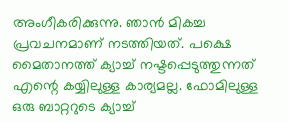അംഗീകരിക്കുന്നു. ഞാൻ മികച്ച പ്രവചനമാണ് നടത്തിയത്. പക്ഷെ മൈതാനത്ത് ക്യാച്ച് നഷ്ടപ്പെടുത്തുന്നത് എന്റെ കയ്യിലുള്ള കാര്യമല്ല. ഫോമിലുള്ള ഒരു ബാറ്ററുടെ ക്യാച്ച്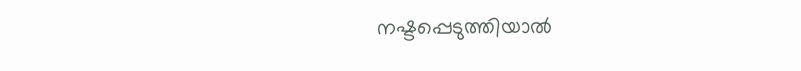നഷ്ടപ്പെടുത്തിയാൽ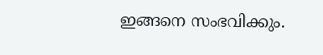ഇങ്ങനെ സംഭവിക്കും.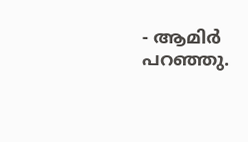- ആമിർ പറഞ്ഞു.